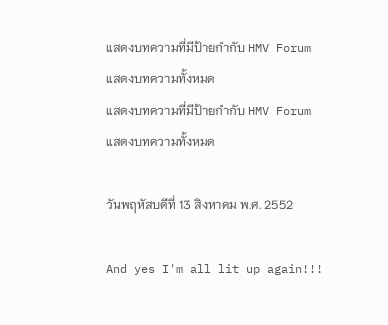แสดงบทความที่มีป้ายกำกับ HMV Forum แสดงบทความทั้งหมด
แสดงบทความที่มีป้ายกำกับ HMV Forum แสดงบทความทั้งหมด

วันพฤหัสบดีที่ 13 สิงหาคม พ.ศ. 2552

And yes I'm all lit up again!!!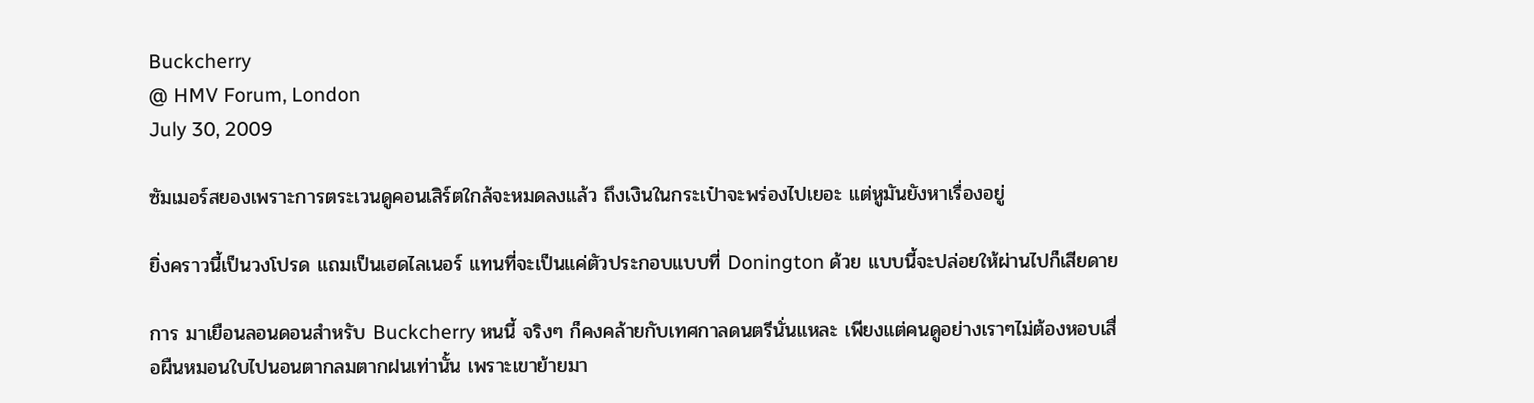Buckcherry
@ HMV Forum, London
July 30, 2009

ซัมเมอร์สยองเพราะการตระเวนดูคอนเสิร์ตใกล้จะหมดลงแล้ว ถึงเงินในกระเป๋าจะพร่องไปเยอะ แต่หูมันยังหาเรื่องอยู่

ยิ่งคราวนี้เป็นวงโปรด แถมเป็นเฮดไลเนอร์ แทนที่จะเป็นแค่ตัวประกอบแบบที่ Donington ด้วย แบบนี้จะปล่อยให้ผ่านไปก็เสียดาย

การ มาเยือนลอนดอนสำหรับ Buckcherry หนนี้ จริงๆ ก็คงคล้ายกับเทศกาลดนตรีนั่นแหละ เพียงแต่คนดูอย่างเราๆไม่ต้องหอบเสื่อผืนหมอนใบไปนอนตากลมตากฝนเท่านั้น เพราะเขาย้ายมา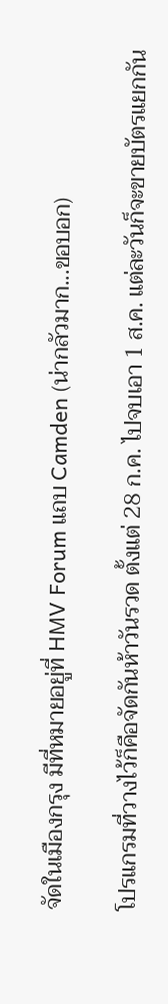จัดในเมืองกรุง มีที่หมายอยู่ที่ HMV Forum แถบ Camden (น่ากลัวมาก...ขอบอก)

โปรแกรมที่วางไว้ก็คือจัดกันห้าวันรวด ตั้งแต่ 28 ก.ค. ไปจบเอา 1 ส.ค. แต่ละวันก็จะขายบัตรแยกกัน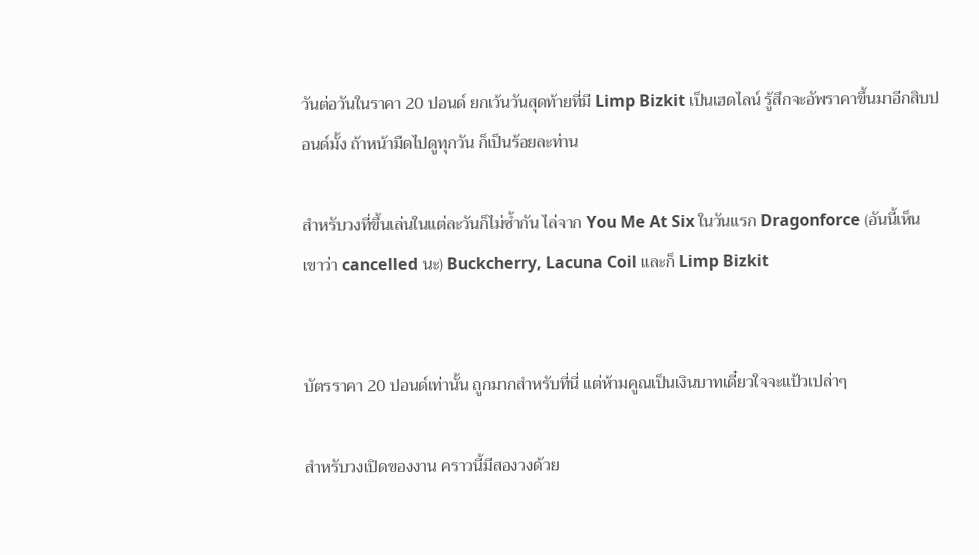วันต่อวันในราคา 20 ปอนด์ ยกเว้นวันสุดท้ายที่มี Limp Bizkit เป็นเฮดไลน์ รู้สึกจะอัพราคาขึ้นมาอีกสิบปอนด์มั้ง ถ้าหน้ามืดไปดูทุกวัน ก็เป็นร้อยละท่าน

สำหรับวงที่ขึ้นเล่นในแต่ละวันก็ไม่ซ้ำกัน ไล่จาก You Me At Six ในวันแรก Dragonforce (อันนี้เห็นเขาว่า cancelled นะ) Buckcherry, Lacuna Coil และก็ Limp Bizkit


บัตรราคา 20 ปอนด์เท่านั้น ถูกมากสำหรับที่นี่ แต่ห้ามคูณเป็นเงินบาทเดี๋ยวใจจะแป้วเปล่าๆ

สำหรับวงเปิดของงาน คราวนี้มีสองวงด้วย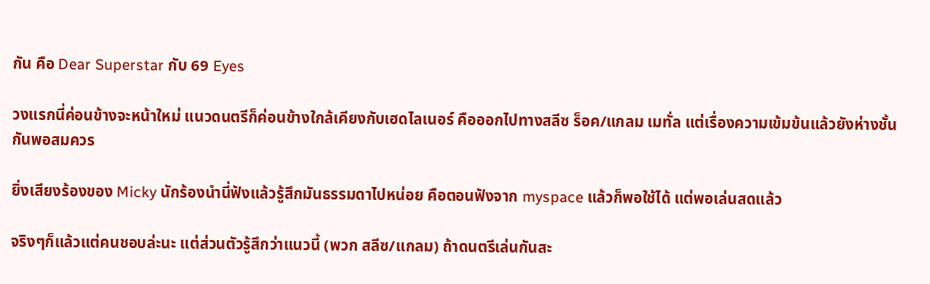กัน คือ Dear Superstar กับ 69 Eyes

วงแรกนี่ค่อนข้างจะหน้าใหม่ แนวดนตรีก็ค่อนข้างใกล้เคียงกับเฮดไลเนอร์ คือออกไปทางสลีซ ร็อค/แกลม เมทั่ล แต่เรื่องความเข้มข้นแล้วยังห่างชั้นกันพอสมควร

ยิ่งเสียงร้องของ Micky นักร้องนำนี่ฟังแล้วรู้สึกมันธรรมดาไปหน่อย คือตอนฟังจาก myspace แล้วก็พอใช้ได้ แต่พอเล่นสดแล้ว

จริงๆก็แล้วแต่คนชอบล่ะนะ แต่ส่วนตัวรู้สึกว่าแนวนี้ (พวก สลีซ/แกลม) ถ้าดนตรีเล่นกันสะ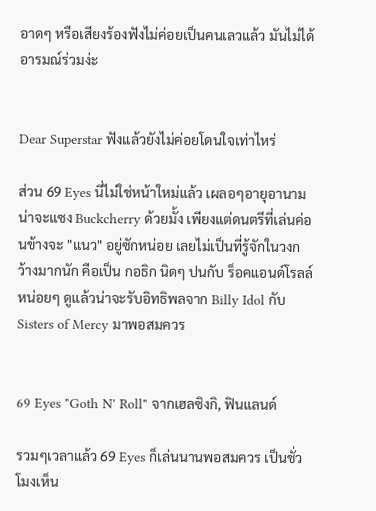อาดๆ หรือเสียงร้องฟังไม่ค่อยเป็นคนเลวแล้ว มันไม่ได้อารมณ์ร่วมง่ะ


Dear Superstar ฟังแล้วยังไม่ค่อยโดนใจเท่าไหร่

ส่วน 69 Eyes นี่ไม่ใช่หน้าใหม่แล้ว เผลอๆอายุอานามน่าจะแซง Buckcherry ด้วยมั้ง เพียงแต่ดนตรีที่เล่นค่อนข้างจะ "แนว" อยู่ซักหน่อย เลยไม่เป็นที่รู้จักในวงกว้างมากนัก คือเป็น กอธิก นิดๆ ปนกับ ร็อคแอนด์โรลล์ หน่อยๆ ดูแล้วน่าจะรับอิทธิพลจาก Billy Idol กับ Sisters of Mercy มาพอสมควร


69 Eyes "Goth N' Roll" จากเฮลซิงกิ, ฟินแลนด์

รวมๆเวลาแล้ว 69 Eyes ก็เล่นนานพอสมควร เป็นชั่วโมงเห็น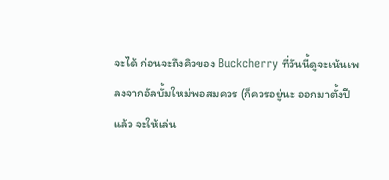จะได้ ก่อนจะถึงคิวของ Buckcherry ที่วันนี้ดูจะเน้นเพลงจากอัลบั้มใหม่พอสมควร (ก็ควรอยู่นะ ออกมาตั้งปีแล้ว จะให้เล่น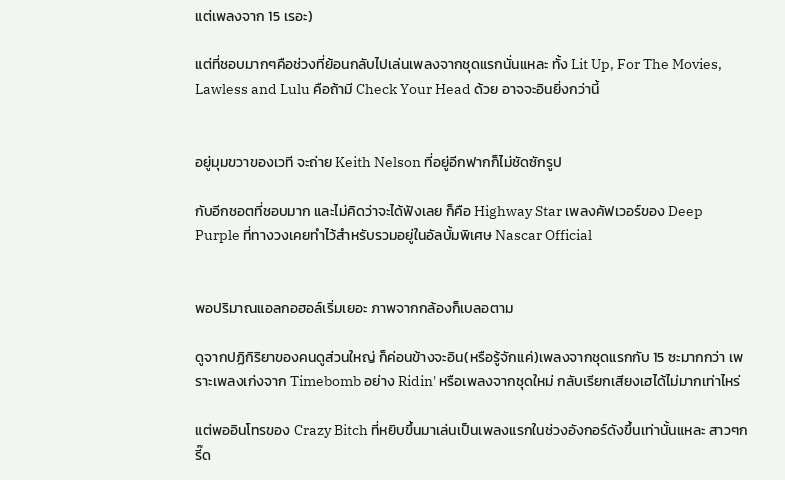แต่เพลงจาก 15 เรอะ)

แต่ที่ชอบมากๆคือช่วงที่ย้อนกลับไปเล่นเพลงจากชุดแรกนั่นแหละ ทั้ง Lit Up, For The Movies, Lawless and Lulu คือถ้ามี Check Your Head ด้วย อาจจะอินยิ่งกว่านี้


อยู่มุมขวาของเวที จะถ่าย Keith Nelson ที่อยู่อีกฟากก็ไม่ชัดซักรูป

กับอีกชอตที่ชอบมาก และไม่คิดว่าจะได้ฟังเลย ก็คือ Highway Star เพลงคัฟเวอร์ของ Deep Purple ที่ทางวงเคยทำไว้สำหรับรวมอยู่ในอัลบั้มพิเศษ Nascar Official


พอปริมาณแอลกอฮอล์เริ่มเยอะ ภาพจากกล้องก็เบลอตาม

ดูจากปฏิกิริยาของคนดูส่วนใหญ่ ก็ค่อนข้างจะอิน(หรือรู้จักแค่)เพลงจากชุดแรกกับ 15 ซะมากกว่า เพราะเพลงเก่งจาก Timebomb อย่าง Ridin' หรือเพลงจากชุดใหม่ กลับเรียกเสียงเฮได้ไม่มากเท่าไหร่

แต่พออินโทรของ Crazy Bitch ที่หยิบขึ้นมาเล่นเป็นเพลงแรกในช่วงอังกอร์ดังขึ้นเท่านั้นแหละ สาวๆกรี๊ด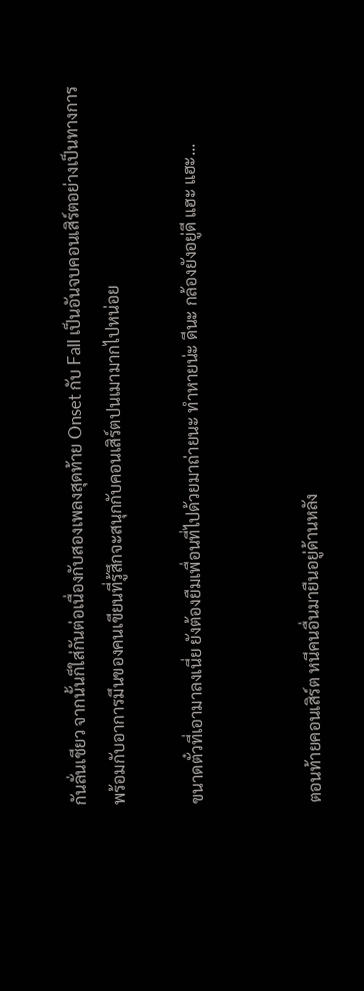กันลั่นเชียว จากนั้นก็ใส่กันต่อเนื่องกับสองเพลงสุดท้าย Onset กับ Fall เป็นอันจบคอนเสิร์ตอย่างเป็นทางการ พร้อมกับอาการมึนของคนเขียนที่รู้สึกจะสนุกกับคอนเสิร์ตปนเมามากไปหน่อย

ขนาดตั๋วที่เอามาลงเนี่ย ยังต้องยืมเพื่อนที่ไปด้วยมาถ่ายนะ ทำหายน่ะ ดีนะ กล้องยังอยู่ดี แฮะ แฮะ...


ตอนท้ายคอนเสิร์ต หนีคนอื่นมายืนอยู่ด้านหลัง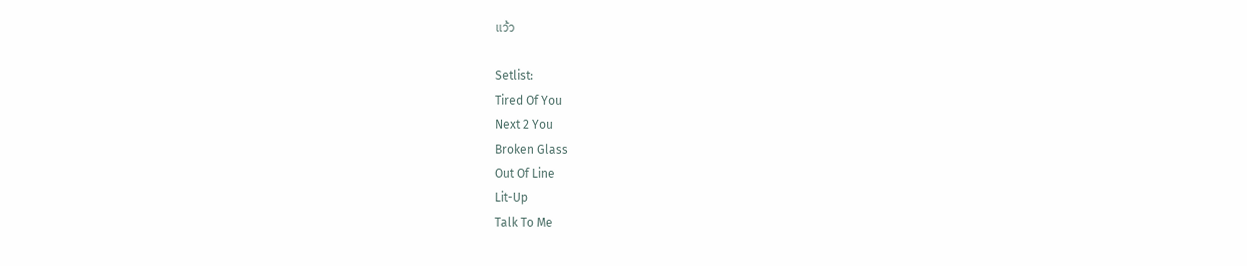แว้ว

Setlist:
Tired Of You
Next 2 You
Broken Glass
Out Of Line
Lit-Up
Talk To Me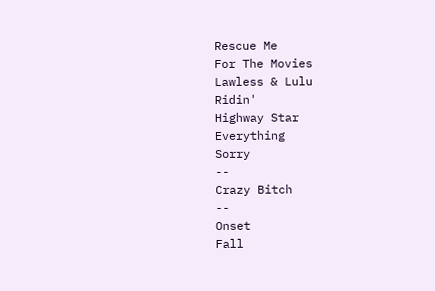Rescue Me
For The Movies
Lawless & Lulu
Ridin'
Highway Star
Everything
Sorry
--
Crazy Bitch
--
Onset
Fall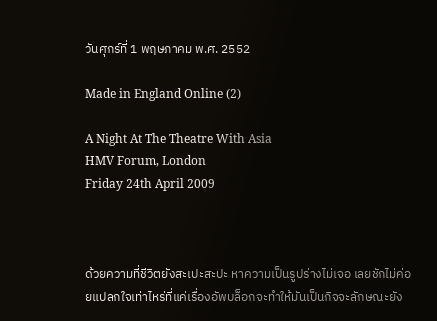วันศุกร์ที่ 1 พฤษภาคม พ.ศ. 2552

Made in England Online (2)

A Night At The Theatre With Asia
HMV Forum, London
Friday 24th April 2009



ด้วยความที่ชีวิตยังสะเปะสะปะ หาความเป็นรูปร่างไม่เจอ เลยชักไม่ค่อยแปลกใจเท่าไหร่ที่แค่เรื่องอัพบล็อกจะทำให้มันเป็นกิจจะลักษณะยัง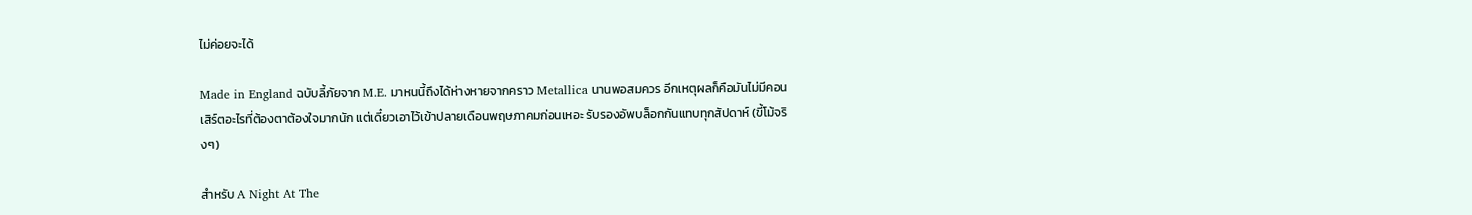ไม่ค่อยจะได้

Made in England ฉบับลี้ภัยจาก M.E. มาหนนี้ถึงได้ห่างหายจากคราว Metallica นานพอสมควร อีกเหตุผลก็คือมันไม่มีคอนเสิร์ตอะไรที่ต้องตาต้องใจมากนัก แต่เดี๋ยวเอาไว้เข้าปลายเดือนพฤษภาคมก่อนเหอะ รับรองอัพบล็อกกันแทบทุกสัปดาห์ (ขี้โม้จริงๆ)

สำหรับ A Night At The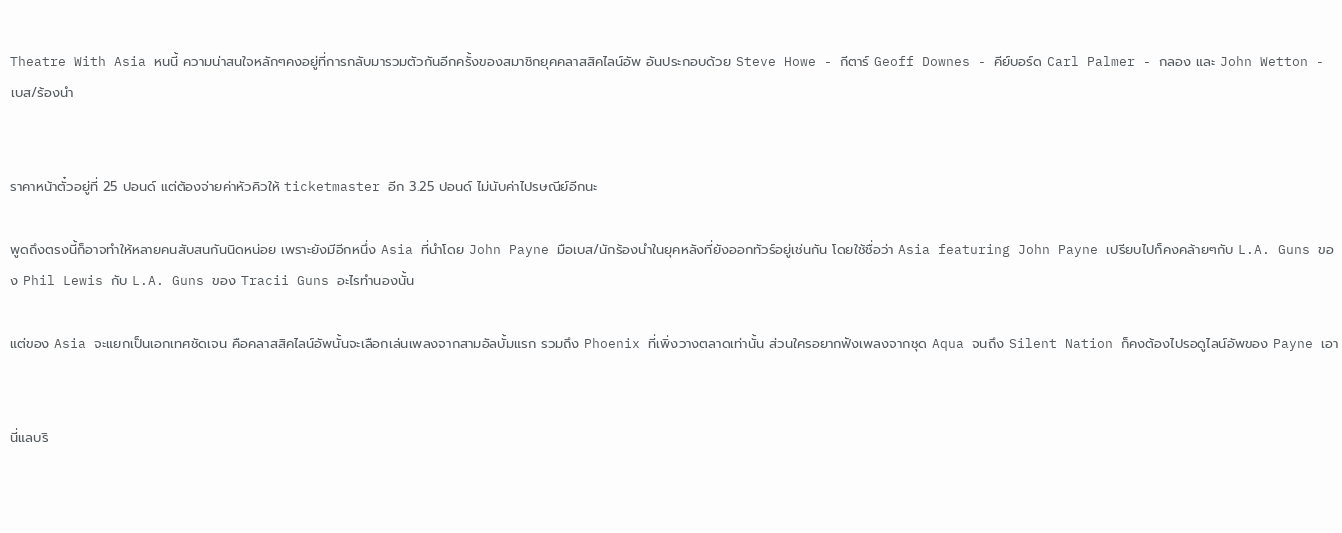Theatre With Asia หนนี้ ความน่าสนใจหลักๆคงอยู่ที่การกลับมารวมตัวกันอีกครั้งของสมาชิกยุคคลาสสิคไลน์อัพ อันประกอบด้วย Steve Howe - กีตาร์ Geoff Downes - คีย์บอร์ด Carl Palmer - กลอง และ John Wetton - เบส/ร้องนำ


ราคาหน้าตั๋วอยู่ที่ 25 ปอนด์ แต่ต้องจ่ายค่าหัวคิวให้ ticketmaster อีก 3.25 ปอนด์ ไม่นับค่าไปรษณีย์อีกนะ

พูดถึงตรงนี้ก็อาจทำให้หลายคนสับสนกันนิดหน่อย เพราะยังมีอีกหนึ่ง Asia ที่นำโดย John Payne มือเบส/นักร้องนำในยุคหลังที่ยังออกทัวร์อยู่เช่นกัน โดยใช้ชื่อว่า Asia featuring John Payne เปรียบไปก็คงคล้ายๆกับ L.A. Guns ของ Phil Lewis กับ L.A. Guns ของ Tracii Guns อะไรทำนองนั้น

แต่ของ Asia จะแยกเป็นเอกเทศชัดเจน คือคลาสสิคไลน์อัพนั้นจะเลือกเล่นเพลงจากสามอัลบั้มแรก รวมถึง Phoenix ที่เพิ่งวางตลาดเท่านั้น ส่วนใครอยากฟังเพลงจากชุด Aqua จนถึง Silent Nation ก็คงต้องไปรอดูไลน์อัพของ Payne เอา


นี่แลบริ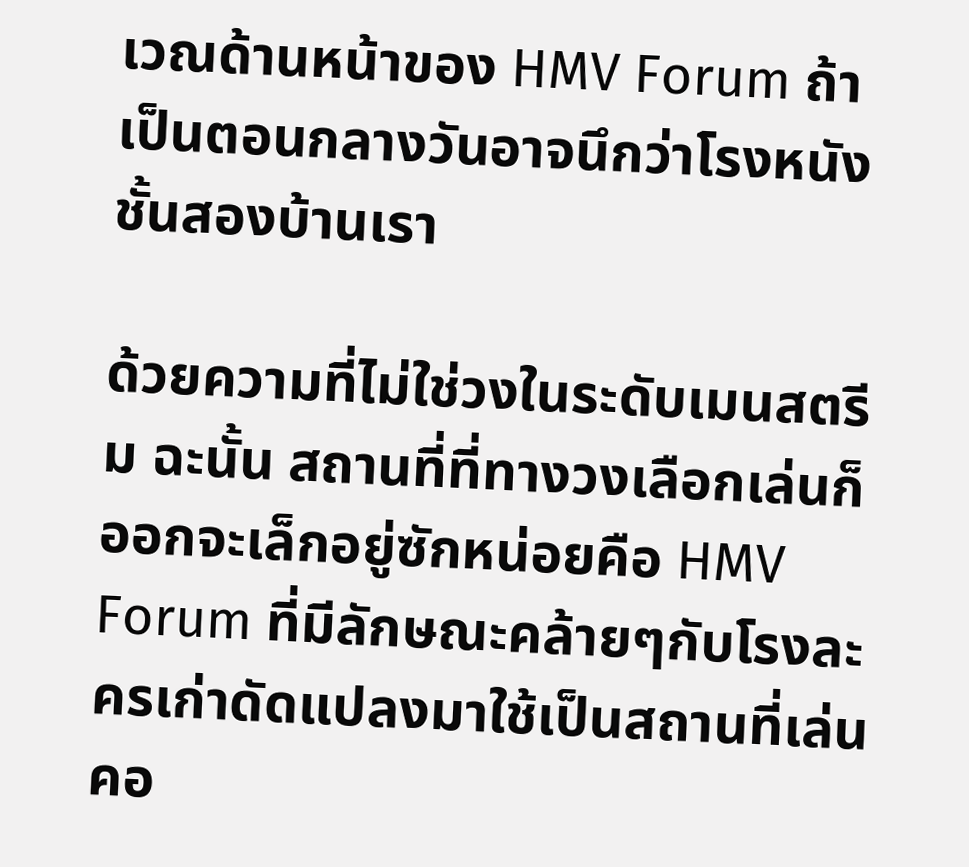เวณด้านหน้าของ HMV Forum ถ้าเป็นตอนกลางวันอาจนึกว่าโรงหนังชั้นสองบ้านเรา

ด้วยความที่ไม่ใช่วงในระดับเมนสตรีม ฉะนั้น สถานที่ที่ทางวงเลือกเล่นก็ออกจะเล็กอยู่ซักหน่อยคือ HMV Forum ที่มีลักษณะคล้ายๆกับโรงละครเก่าดัดแปลงมาใช้เป็นสถานที่เล่นคอ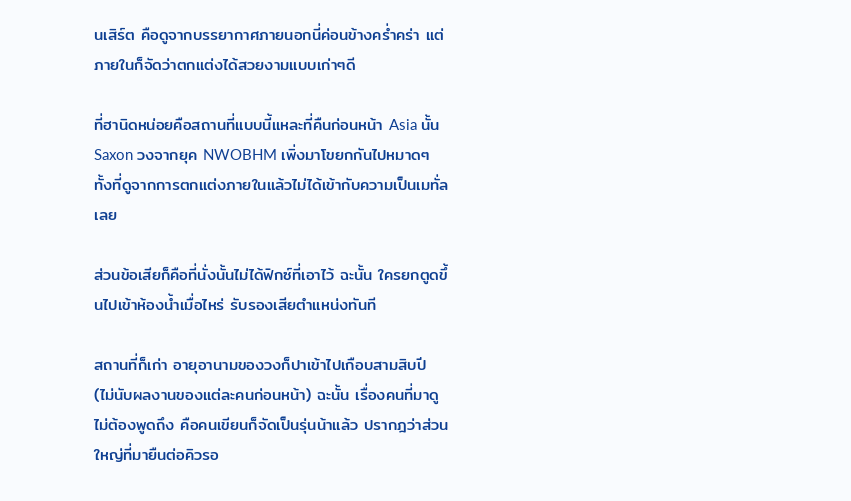นเสิร์ต คือดูจากบรรยากาศภายนอกนี่ค่อนข้างคร่ำคร่า แต่ภายในก็จัดว่าตกแต่งได้สวยงามแบบเก่าๆดี

ที่ฮานิดหน่อยคือสถานที่แบบนี้แหละที่คืนก่อนหน้า Asia นั้น Saxon วงจากยุค NWOBHM เพิ่งมาโขยกกันไปหมาดๆ ทั้งที่ดูจากการตกแต่งภายในแล้วไม่ได้เข้ากับความเป็นเมทั่ลเลย

ส่วนข้อเสียก็คือที่นั่งนั้นไม่ได้ฟิกซ์ที่เอาไว้ ฉะนั้น ใครยกตูดขึ้นไปเข้าห้องน้ำเมื่อไหร่ รับรองเสียตำแหน่งทันที

สถานที่ก็เก่า อายุอานามของวงก็ปาเข้าไปเกือบสามสิบปี (ไม่นับผลงานของแต่ละคนก่อนหน้า) ฉะนั้น เรื่องคนที่มาดูไม่ต้องพูดถึง คือคนเขียนก็จัดเป็นรุ่นน้าแล้ว ปรากฎว่าส่วนใหญ่ที่มายืนต่อคิวรอ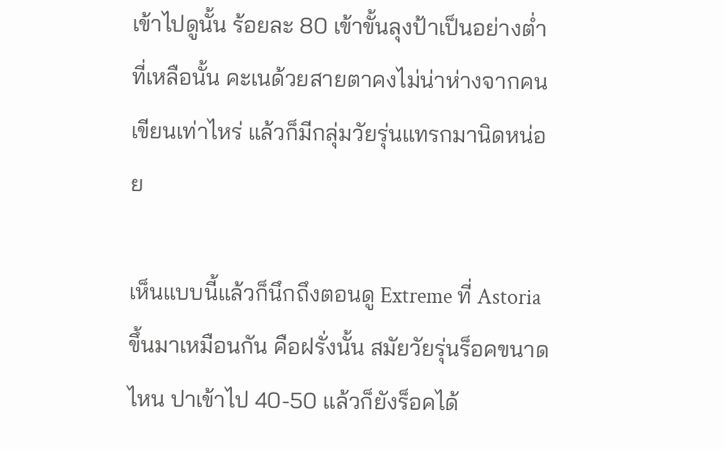เข้าไปดูนั้น ร้อยละ 80 เข้าขั้นลุงป้าเป็นอย่างต่ำ ที่เหลือนั้น คะเนด้วยสายตาคงไม่น่าห่างจากคนเขียนเท่าไหร่ แล้วก็มีกลุ่มวัยรุ่นแทรกมานิดหน่อย

เห็นแบบนี้แล้วก็นึกถึงตอนดู Extreme ที่ Astoria ขึ้นมาเหมือนกัน คือฝรั่งนั้น สมัยวัยรุ่นร็อคขนาดไหน ปาเข้าไป 40-50 แล้วก็ยังร็อคได้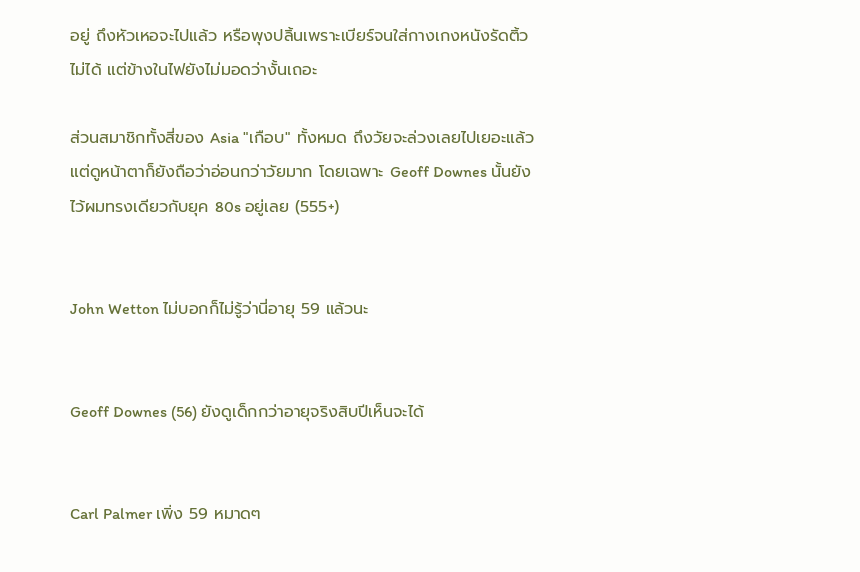อยู่ ถึงหัวเหอจะไปแล้ว หรือพุงปลิ้นเพราะเบียร์จนใส่กางเกงหนังรัดติ้วไม่ได้ แต่ข้างในไฟยังไม่มอดว่างั้นเถอะ

ส่วนสมาชิกทั้งสี่ของ Asia "เกือบ" ทั้งหมด ถึงวัยจะล่วงเลยไปเยอะแล้ว แต่ดูหน้าตาก็ยังถือว่าอ่อนกว่าวัยมาก โดยเฉพาะ Geoff Downes นั้นยังไว้ผมทรงเดียวกับยุค 80s อยู่เลย (555+)


John Wetton ไม่บอกก็ไม่รู้ว่านี่อายุ 59 แล้วนะ


Geoff Downes (56) ยังดูเด็กกว่าอายุจริงสิบปีเห็นจะได้


Carl Palmer เพิ่ง 59 หมาดๆ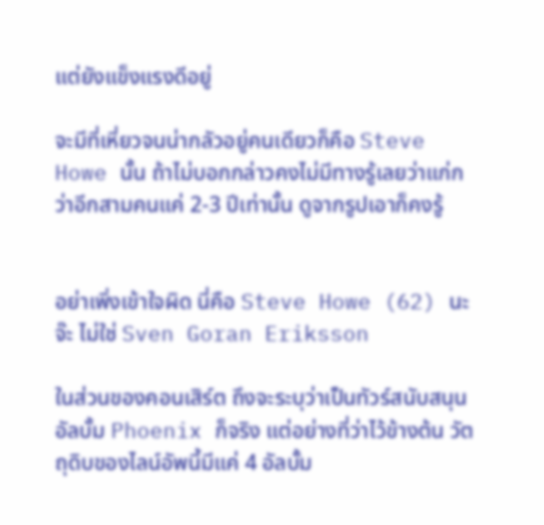แต่ยังแข็งแรงดีอยู่

จะมีที่เหี่ยวจนน่ากลัวอยู่คนเดียวก็คือ Steve Howe นั้น ถ้าไม่บอกกล่าวคงไม่มีทางรู้เลยว่าแก่กว่าอีกสามคนแค่ 2-3 ปีเท่านั้น ดูจากรูปเอาก็คงรู้


อย่าเพิ่งเข้าใจผิด นี่คือ Steve Howe (62) นะจ๊ะ ไม่ใช่ Sven Goran Eriksson

ในส่วนของคอนเสิร์ต ถึงจะระบุว่าเป็นทัวร์สนับสนุนอัลบั้ม Phoenix ก็จริง แต่อย่างที่ว่าไว้ข้างต้น วัตถุดิบของไลน์อัพนี้มีแค่ 4 อัลบั้ม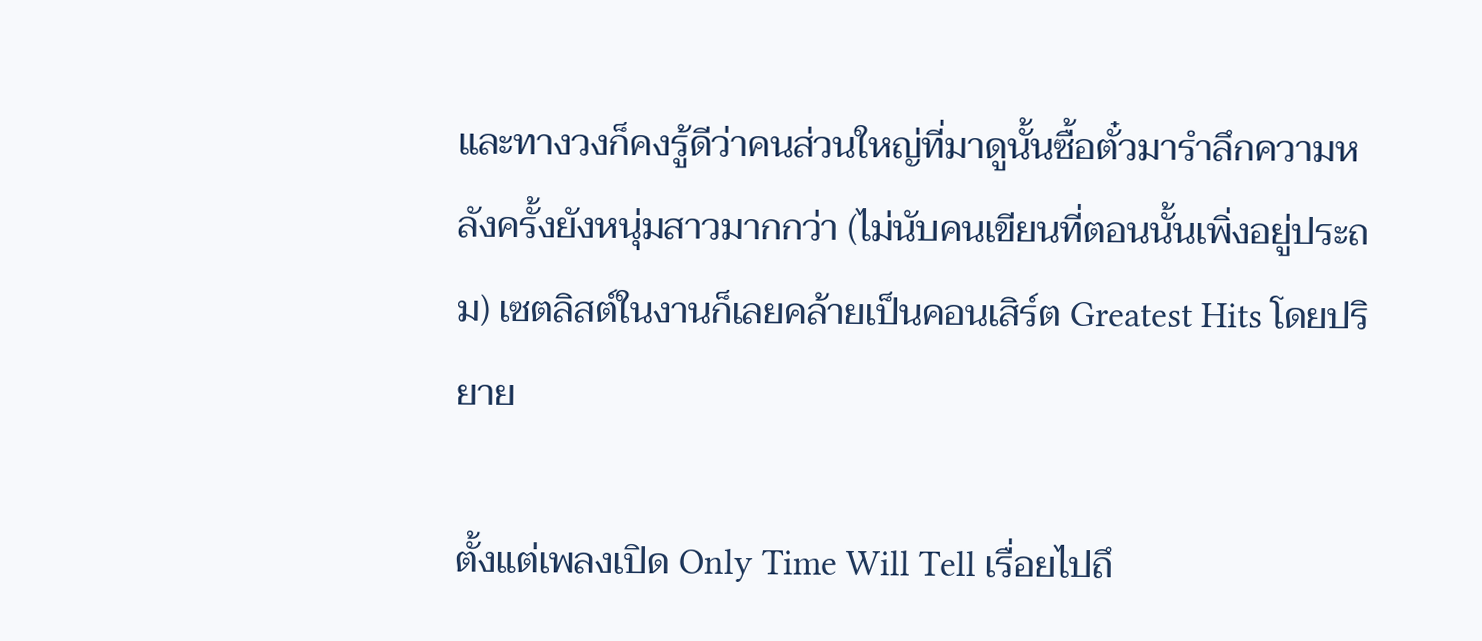และทางวงก็คงรู้ดีว่าคนส่วนใหญ่ที่มาดูนั้นซื้อตั๋วมารำลึกความหลังครั้งยังหนุ่มสาวมากกว่า (ไม่นับคนเขียนที่ตอนนั้นเพิ่งอยู่ประถม) เซตลิสต์ในงานก็เลยคล้ายเป็นคอนเสิร์ต Greatest Hits โดยปริยาย

ตั้งแต่เพลงเปิด Only Time Will Tell เรื่อยไปถึ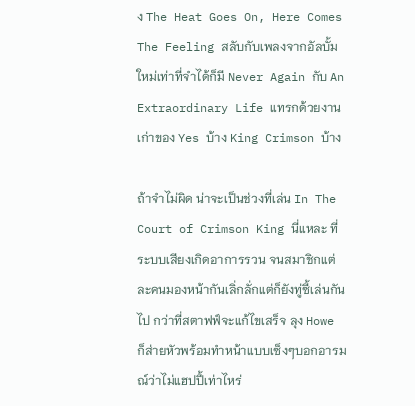ง The Heat Goes On, Here Comes The Feeling สลับกับเพลงจากอัลบั้มใหม่เท่าที่จำได้ก็มี Never Again กับ An Extraordinary Life แทรกด้วยงานเก่าของ Yes บ้าง King Crimson บ้าง

ถ้าจำไม่ผิด น่าจะเป็นช่วงที่เล่น In The Court of Crimson King นี่แหละ ที่ระบบเสียงเกิดอาการรวน จนสมาชิกแต่ละคนมองหน้ากันเลิ่กลั่กแต่ก็ยังทู่ซี้เล่นกันไป กว่าที่สตาฟฟ์จะแก้ไขเสร็จ ลุง Howe ก็ส่ายหัวพร้อมทำหน้าแบบเซ็งๆบอกอารมณ์ว่าไม่แฮปปี้เท่าไหร่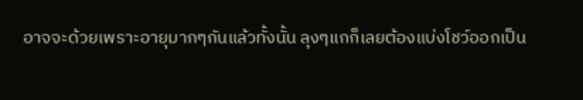อาจจะด้วยเพราะอายุมากๆกันแล้วทั้งนั้น ลุงๆแกก็เลยต้องแบ่งโชว์ออกเป็น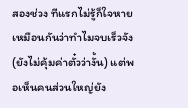สองช่วง ทีแรกไม่รู้ก็ใจหายเหมือนกันว่าทำไมจบเร็วจัง (ยังไม่คุ้มค่าตั๋วว่างั้น) แต่พอเห็นคนส่วนใหญ่ยัง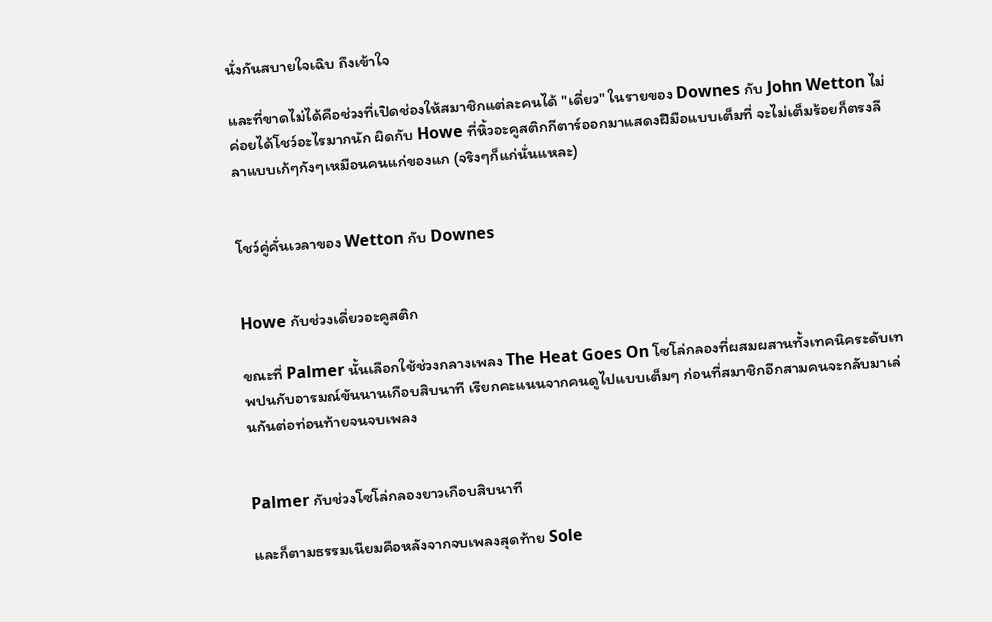นั่งกันสบายใจเฉิบ ถึงเข้าใจ

และที่ขาดไม่ได้คือช่วงที่เปิดช่องให้สมาชิกแต่ละคนได้ "เดี่ยว" ในรายของ Downes กับ John Wetton ไม่ค่อยได้โชว์อะไรมากนัก ผิดกับ Howe ที่หิ้วอะคูสติกกีตาร์ออกมาแสดงฝีมือแบบเต็มที่ จะไม่เต็มร้อยก็ตรงลีลาแบบเก้ๆกังๆเหมือนคนแก่ของแก (จริงๆก็แก่นั่นแหละ)


โชว์คู่คั่นเวลาของ Wetton กับ Downes


Howe กับช่วงเดี่ยวอะคูสติก

ขณะที่ Palmer นั้นเลือกใช้ช่วงกลางเพลง The Heat Goes On โซโล่กลองที่ผสมผสานทั้งเทคนิคระดับเทพปนกับอารมณ์ขันนานเกือบสิบนาที เรียกคะแนนจากคนดูไปแบบเต็มๆ ก่อนที่สมาชิกอีกสามคนจะกลับมาเล่นกันต่อท่อนท้ายจนจบเพลง


Palmer กับช่วงโซโล่กลองยาวเกือบสิบนาที

และก็ตามธรรมเนียมคือหลังจากจบเพลงสุดท้าย Sole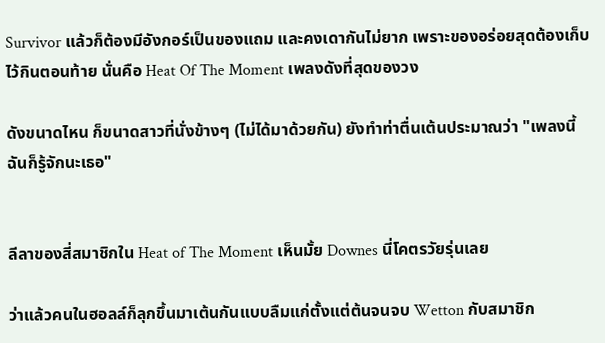Survivor แล้วก็ต้องมีอังกอร์เป็นของแถม และคงเดากันไม่ยาก เพราะของอร่อยสุดต้องเก็บไว้กินตอนท้าย นั่นคือ Heat Of The Moment เพลงดังที่สุดของวง

ดังขนาดไหน ก็ขนาดสาวที่นั่งข้างๆ (ไม่ได้มาด้วยกัน) ยังทำท่าตื่นเต้นประมาณว่า "เพลงนี้ฉันก็รู้จักนะเธอ"


ลีลาของสี่สมาชิกใน Heat of The Moment เห็นมั้ย Downes นี่โคตรวัยรุ่นเลย

ว่าแล้วคนในฮอลล์ก็ลุกขึ้นมาเต้นกันแบบลืมแก่ตั้งแต่ต้นจนจบ Wetton กับสมาชิก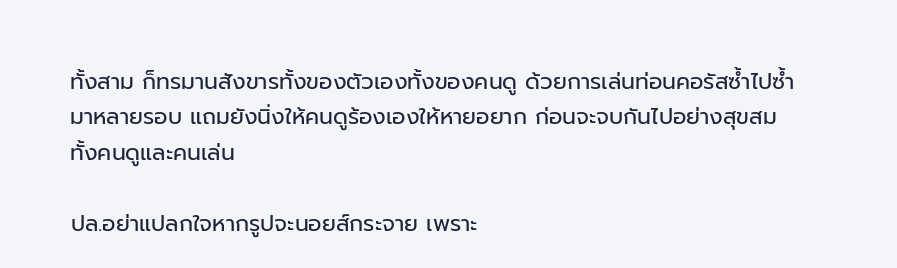ทั้งสาม ก็ทรมานสังขารทั้งของตัวเองทั้งของคนดู ด้วยการเล่นท่อนคอรัสซ้ำไปซ้ำมาหลายรอบ แถมยังนิ่งให้คนดูร้องเองให้หายอยาก ก่อนจะจบกันไปอย่างสุขสมทั้งคนดูและคนเล่น

ปล.อย่าแปลกใจหากรูปจะนอยส์กระจาย เพราะ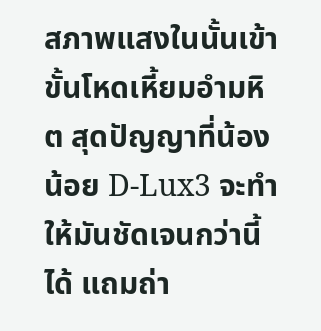สภาพแสงในนั้นเข้าขั้นโหดเหี้ยมอำมหิต สุดปัญญาที่น้องน้อย D-Lux3 จะทำให้มันชัดเจนกว่านี้ได้ แถมถ่า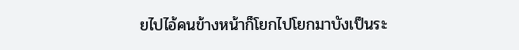ยไปไอ้คนข้างหน้าก็โยกไปโยกมาบังเป็นระ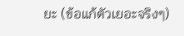ยะ (ข้อแก้ตัวเยอะจริงๆ)